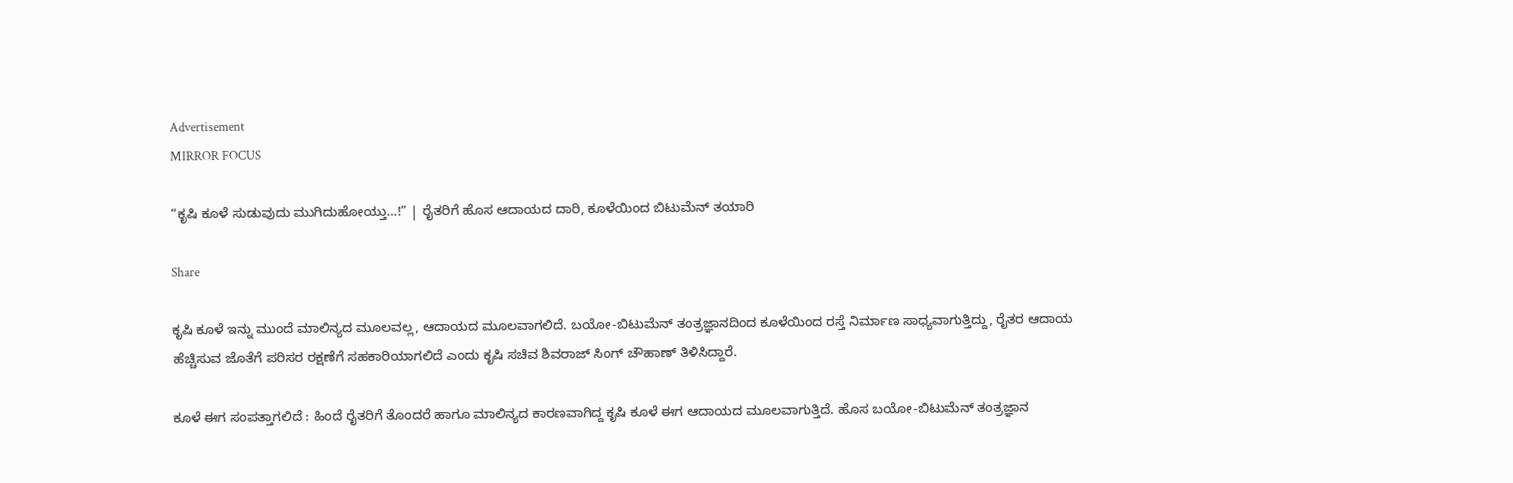Advertisement
MIRROR FOCUS

“ಕೃಷಿ ಕೂಳೆ ಸುಡುವುದು ಮುಗಿದುಹೋಯ್ತು…!” | ರೈತರಿಗೆ ಹೊಸ ಆದಾಯದ ದಾರಿ, ಕೂಳೆಯಿಂದ ಬಿಟುಮೆನ್ ತಯಾರಿ

Share

ಕೃಷಿ ಕೂಳೆ ಇನ್ನು ಮುಂದೆ ಮಾಲಿನ್ಯದ ಮೂಲವಲ್ಲ, ಆದಾಯದ ಮೂಲವಾಗಲಿದೆ. ಬಯೋ-ಬಿಟುಮೆನ್ ತಂತ್ರಜ್ಞಾನದಿಂದ ಕೂಳೆಯಿಂದ ರಸ್ತೆ ನಿರ್ಮಾಣ ಸಾಧ್ಯವಾಗುತ್ತಿದ್ದು, ರೈತರ ಆದಾಯ ಹೆಚ್ಚಿಸುವ ಜೊತೆಗೆ ಪರಿಸರ ರಕ್ಷಣೆಗೆ ಸಹಕಾರಿಯಾಗಲಿದೆ ಎಂದು ಕೃಷಿ ಸಚಿವ ಶಿವರಾಜ್ ಸಿಂಗ್ ಚೌಹಾಣ್ ತಿಳಿಸಿದ್ದಾರೆ.

ಕೂಳೆ ಈಗ ಸಂಪತ್ತಾಗಲಿದೆ : ಹಿಂದೆ ರೈತರಿಗೆ ತೊಂದರೆ ಹಾಗೂ ಮಾಲಿನ್ಯದ ಕಾರಣವಾಗಿದ್ದ ಕೃಷಿ ಕೂಳೆ ಈಗ ಆದಾಯದ ಮೂಲವಾಗುತ್ತಿದೆ. ಹೊಸ ಬಯೋ-ಬಿಟುಮೆನ್ ತಂತ್ರಜ್ಞಾನ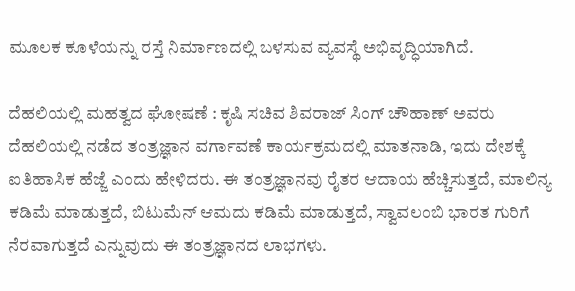ಮೂಲಕ ಕೂಳೆಯನ್ನು ರಸ್ತೆ ನಿರ್ಮಾಣದಲ್ಲಿ ಬಳಸುವ ವ್ಯವಸ್ಥೆ ಅಭಿವೃದ್ಧಿಯಾಗಿದೆ.

ದೆಹಲಿಯಲ್ಲಿ ಮಹತ್ವದ ಘೋಷಣೆ : ಕೃಷಿ ಸಚಿವ ಶಿವರಾಜ್‌ ಸಿಂಗ್‌ ಚೌಹಾಣ್‌ ಅವರು ದೆಹಲಿಯಲ್ಲಿ ನಡೆದ ತಂತ್ರಜ್ಞಾನ ವರ್ಗಾವಣೆ ಕಾರ್ಯಕ್ರಮದಲ್ಲಿ ಮಾತನಾಡಿ, ಇದು ದೇಶಕ್ಕೆ ಐತಿಹಾಸಿಕ ಹೆಜ್ಜೆ ಎಂದು ಹೇಳಿದರು. ಈ ತಂತ್ರಜ್ಞಾನವು ರೈತರ ಆದಾಯ ಹೆಚ್ಚಿಸುತ್ತದೆ, ಮಾಲಿನ್ಯ ಕಡಿಮೆ ಮಾಡುತ್ತದೆ, ಬಿಟುಮೆನ್ ಆಮದು ಕಡಿಮೆ ಮಾಡುತ್ತದೆ, ಸ್ವಾವಲಂಬಿ ಭಾರತ ಗುರಿಗೆ ನೆರವಾಗುತ್ತದೆ ಎನ್ನುವುದು ಈ ತಂತ್ರಜ್ಞಾನದ ಲಾಭಗಳು.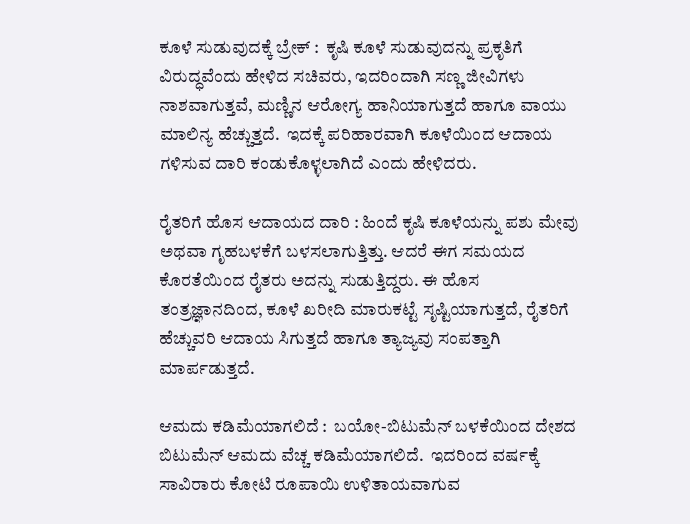ಕೂಳೆ ಸುಡುವುದಕ್ಕೆ ಬ್ರೇಕ್ :  ಕೃಷಿ ಕೂಳೆ ಸುಡುವುದನ್ನು ಪ್ರಕೃತಿಗೆ ವಿರುದ್ಧವೆಂದು ಹೇಳಿದ ಸಚಿವರು, ಇದರಿಂದಾಗಿ ಸಣ್ಣ ಜೀವಿಗಳು ನಾಶವಾಗುತ್ತವೆ, ಮಣ್ಣಿನ ಆರೋಗ್ಯ ಹಾನಿಯಾಗುತ್ತದೆ ಹಾಗೂ ವಾಯು ಮಾಲಿನ್ಯ ಹೆಚ್ಚುತ್ತದೆ.  ಇದಕ್ಕೆ ಪರಿಹಾರವಾಗಿ ಕೂಳೆಯಿಂದ ಆದಾಯ ಗಳಿಸುವ ದಾರಿ ಕಂಡುಕೊಳ್ಳಲಾಗಿದೆ ಎಂದು ಹೇಳಿದರು.

ರೈತರಿಗೆ ಹೊಸ ಆದಾಯದ ದಾರಿ : ಹಿಂದೆ ಕೃಷಿ ಕೂಳೆಯನ್ನು ಪಶು ಮೇವು ಅಥವಾ ಗೃಹಬಳಕೆಗೆ ಬಳಸಲಾಗುತ್ತಿತ್ತು. ಆದರೆ ಈಗ ಸಮಯದ ಕೊರತೆಯಿಂದ ರೈತರು ಅದನ್ನು ಸುಡುತ್ತಿದ್ದರು. ಈ ಹೊಸ ತಂತ್ರಜ್ಞಾನದಿಂದ, ಕೂಳೆ ಖರೀದಿ ಮಾರುಕಟ್ಟೆ ಸೃಷ್ಟಿಯಾಗುತ್ತದೆ, ರೈತರಿಗೆ ಹೆಚ್ಚುವರಿ ಆದಾಯ ಸಿಗುತ್ತದೆ ಹಾಗೂ ತ್ಯಾಜ್ಯವು ಸಂಪತ್ತಾಗಿ ಮಾರ್ಪಡುತ್ತದೆ.

ಆಮದು ಕಡಿಮೆಯಾಗಲಿದೆ :  ಬಯೋ-ಬಿಟುಮೆನ್ ಬಳಕೆಯಿಂದ ದೇಶದ ಬಿಟುಮೆನ್ ಆಮದು ವೆಚ್ಚ ಕಡಿಮೆಯಾಗಲಿದೆ.  ಇದರಿಂದ ವರ್ಷಕ್ಕೆ ಸಾವಿರಾರು ಕೋಟಿ ರೂಪಾಯಿ ಉಳಿತಾಯವಾಗುವ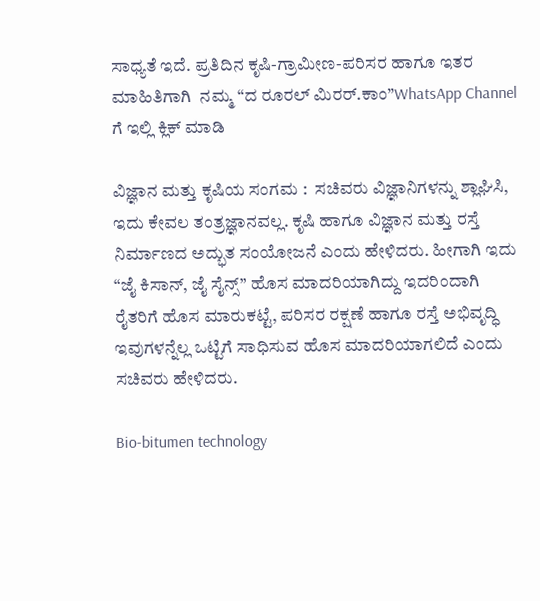ಸಾಧ್ಯತೆ ಇದೆ. ಪ್ರತಿದಿನ ಕೃಷಿ-ಗ್ರಾಮೀಣ-ಪರಿಸರ ಹಾಗೂ ಇತರ ಮಾಹಿತಿಗಾಗಿ  ನಮ್ಮ “ದ ರೂರಲ್‌ ಮಿರರ್.ಕಾಂ”WhatsApp Channel  ಗೆ ಇಲ್ಲಿ ಕ್ಲಿಕ್‌ ಮಾಡಿ

ವಿಜ್ಞಾನ ಮತ್ತು ಕೃಷಿಯ ಸಂಗಮ :  ಸಚಿವರು ವಿಜ್ಞಾನಿಗಳನ್ನು ಶ್ಲಾಘಿಸಿ, ಇದು ಕೇವಲ ತಂತ್ರಜ್ಞಾನವಲ್ಲ. ಕೃಷಿ ಹಾಗೂ ವಿಜ್ಞಾನ ಮತ್ತು ರಸ್ತೆ ನಿರ್ಮಾಣದ ಅದ್ಭುತ ಸಂಯೋಜನೆ ಎಂದು ಹೇಳಿದರು. ಹೀಗಾಗಿ ಇದು  “ಜೈ ಕಿಸಾನ್, ಜೈ ಸೈನ್ಸ್” ಹೊಸ ಮಾದರಿಯಾಗಿದ್ದು ಇದರಿಂದಾಗಿ ರೈತರಿಗೆ ಹೊಸ ಮಾರುಕಟ್ಟೆ, ಪರಿಸರ ರಕ್ಷಣೆ ಹಾಗೂ ರಸ್ತೆ ಅಭಿವೃದ್ಧಿ ಇವುಗಳನ್ನೆಲ್ಲ ಒಟ್ಟಿಗೆ ಸಾಧಿಸುವ ಹೊಸ ಮಾದರಿಯಾಗಲಿದೆ ಎಂದು ಸಚಿವರು ಹೇಳಿದರು.

Bio-bitumen technology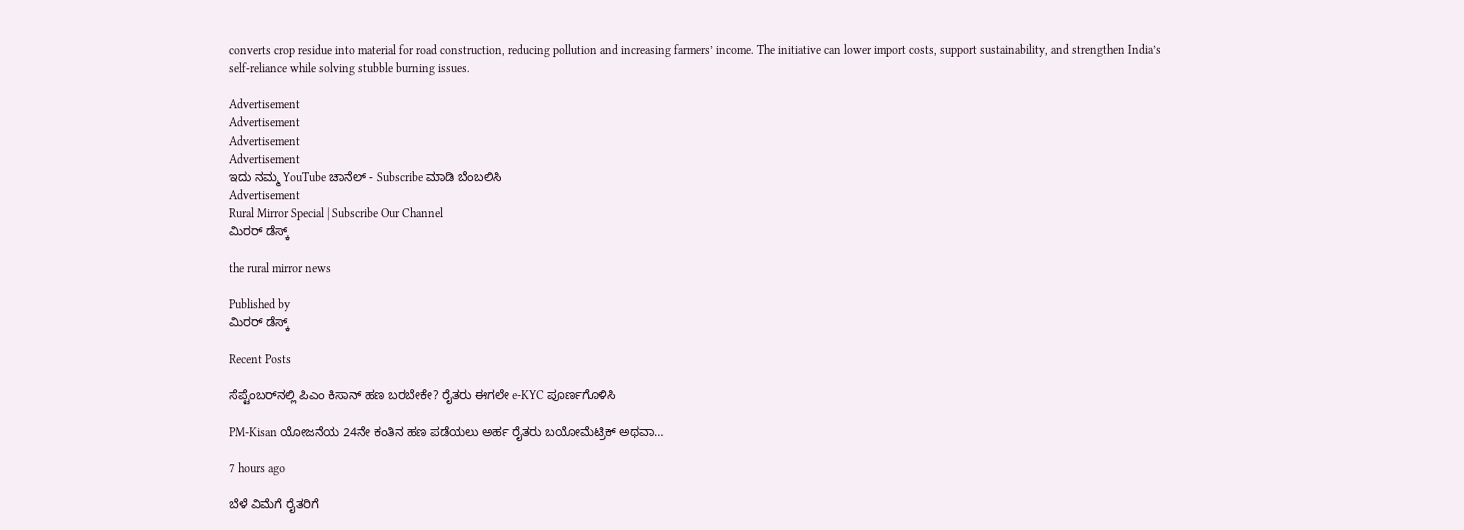converts crop residue into material for road construction, reducing pollution and increasing farmers’ income. The initiative can lower import costs, support sustainability, and strengthen India’s self-reliance while solving stubble burning issues.

Advertisement
Advertisement
Advertisement
Advertisement
ಇದು ನಮ್ಮ YouTube ಚಾನೆಲ್ - Subscribe ಮಾಡಿ ಬೆಂಬಲಿಸಿ
Advertisement
Rural Mirror Special | Subscribe Our Channel
ಮಿರರ್‌ ಡೆಸ್ಕ್

the rural mirror news

Published by
ಮಿರರ್‌ ಡೆಸ್ಕ್

Recent Posts

ಸೆಪ್ಟೆಂಬರ್‌ನಲ್ಲಿ ಪಿಎಂ ಕಿಸಾನ್ ಹಣ ಬರಬೇಕೇ? ರೈತರು ಈಗಲೇ e-KYC ಪೂರ್ಣಗೊಳಿಸಿ

PM-Kisan ಯೋಜನೆಯ 24ನೇ ಕಂತಿನ ಹಣ ಪಡೆಯಲು ಅರ್ಹ ರೈತರು ಬಯೋಮೆಟ್ರಿಕ್ ಅಥವಾ…

7 hours ago

ಬೆಳೆ ವಿಮೆಗೆ ರೈತರಿಗೆ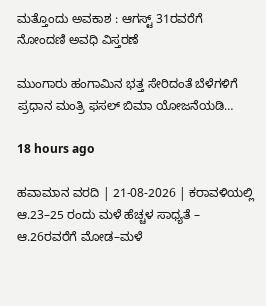ಮತ್ತೊಂದು ಅವಕಾಶ : ಆಗಸ್ಟ್ 31ರವರೆಗೆ ನೋಂದಣಿ ಅವಧಿ ವಿಸ್ತರಣೆ

ಮುಂಗಾರು ಹಂಗಾಮಿನ ಭತ್ತ ಸೇರಿದಂತೆ ಬೆಳೆಗಳಿಗೆ ಪ್ರಧಾನ ಮಂತ್ರಿ ಫಸಲ್ ಬಿಮಾ ಯೋಜನೆಯಡಿ…

18 hours ago

ಹವಾಮಾನ ವರದಿ | 21-08-2026 | ಕರಾವಳಿಯಲ್ಲಿ ಆ.23–25 ರಂದು ಮಳೆ ಹೆಚ್ಚಳ ಸಾಧ್ಯತೆ – ಆ.26ರವರೆಗೆ ಮೋಡ–ಮಳೆ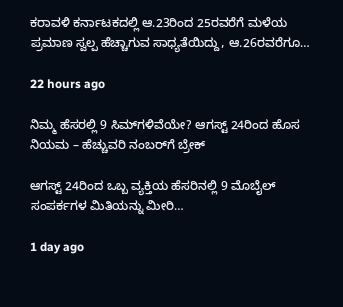ಕರಾವಳಿ ಕರ್ನಾಟಕದಲ್ಲಿ ಆ.23ರಿಂದ 25ರವರೆಗೆ ಮಳೆಯ ಪ್ರಮಾಣ ಸ್ವಲ್ಪ ಹೆಚ್ಚಾಗುವ ಸಾಧ್ಯತೆಯಿದ್ದು, ಆ.26ರವರೆಗೂ…

22 hours ago

ನಿಮ್ಮ ಹೆಸರಲ್ಲಿ 9 ಸಿಮ್‌ಗಳಿವೆಯೇ? ಆಗಸ್ಟ್ 24ರಿಂದ ಹೊಸ ನಿಯಮ – ಹೆಚ್ಚುವರಿ ನಂಬರ್‌ಗೆ ಬ್ರೇಕ್

ಆಗಸ್ಟ್ 24ರಿಂದ ಒಬ್ಬ ವ್ಯಕ್ತಿಯ ಹೆಸರಿನಲ್ಲಿ 9 ಮೊಬೈಲ್ ಸಂಪರ್ಕಗಳ ಮಿತಿಯನ್ನು ಮೀರಿ…

1 day ago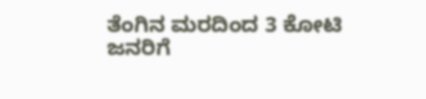ತೆಂಗಿನ ಮರದಿಂದ 3 ಕೋಟಿ ಜನರಿಗೆ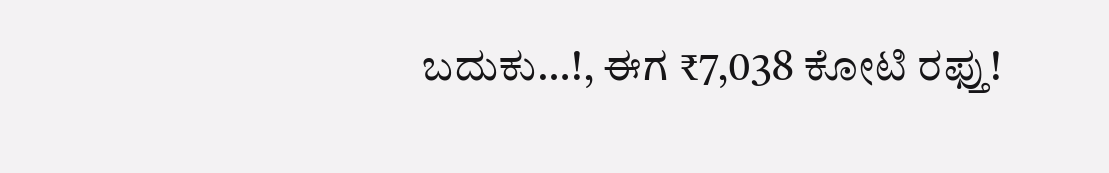ಬದುಕು…!, ಈಗ ₹7,038 ಕೋಟಿ ರಫ್ತು!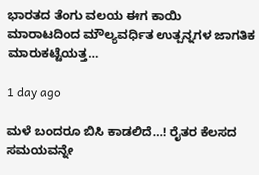ಭಾರತದ ತೆಂಗು ವಲಯ ಈಗ ಕಾಯಿ ಮಾರಾಟದಿಂದ ಮೌಲ್ಯವರ್ಧಿತ ಉತ್ಪನ್ನಗಳ ಜಾಗತಿಕ ಮಾರುಕಟ್ಟೆಯತ್ತ…

1 day ago

ಮಳೆ ಬಂದರೂ ಬಿಸಿ ಕಾಡಲಿದೆ…! ರೈತರ ಕೆಲಸದ ಸಮಯವನ್ನೇ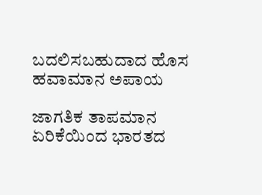ಬದಲಿಸಬಹುದಾದ ಹೊಸ ಹವಾಮಾನ ಅಪಾಯ

ಜಾಗತಿಕ ತಾಪಮಾನ ಏರಿಕೆಯಿಂದ ಭಾರತದ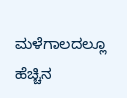ಮಳೆಗಾಲದಲ್ಲೂ ಹೆಚ್ಚಿನ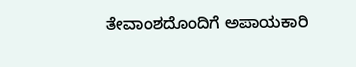ತೇವಾಂಶದೊಂದಿಗೆ ಅಪಾಯಕಾರಿ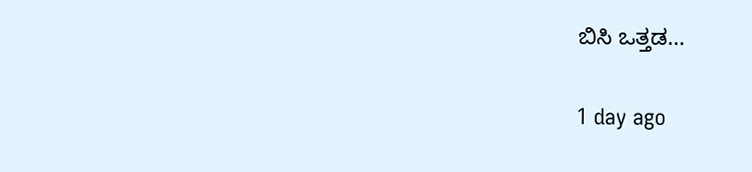ಬಿಸಿ ಒತ್ತಡ…

1 day ago